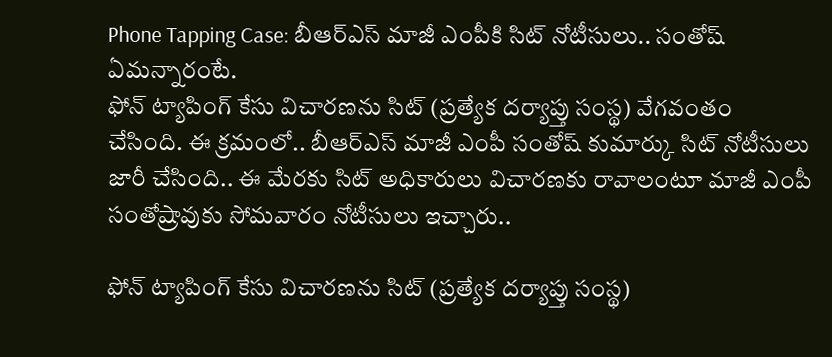Phone Tapping Case: బీఆర్ఎస్ మాజీ ఎంపీకి సిట్ నోటీసులు.. సంతోష్ ఏమన్నారంటే.
ఫోన్ ట్యాపింగ్ కేసు విచారణను సిట్ (ప్రత్యేక దర్యాప్తు సంస్థ) వేగవంతం చేసింది. ఈ క్రమంలో.. బీఆర్ఎస్ మాజీ ఎంపీ సంతోష్ కుమార్కు సిట్ నోటీసులు జారీ చేసింది.. ఈ మేరకు సిట్ అధికారులు విచారణకు రావాలంటూ మాజీ ఎంపీ సంతోష్రావుకు సోమవారం నోటీసులు ఇచ్చారు..

ఫోన్ ట్యాపింగ్ కేసు విచారణను సిట్ (ప్రత్యేక దర్యాప్తు సంస్థ)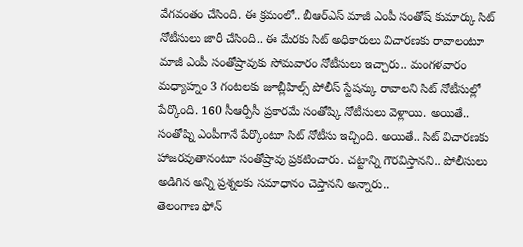వేగవంతం చేసింది. ఈ క్రమంలో.. బీఆర్ఎస్ మాజీ ఎంపీ సంతోష్ కుమార్కు సిట్ నోటీసులు జారీ చేసింది.. ఈ మేరకు సిట్ అధికారులు విచారణకు రావాలంటూ మాజీ ఎంపీ సంతోష్రావుకు సోమవారం నోటీసులు ఇచ్చారు.. మంగళవారం మధ్యాహ్నం 3 గంటలకు జూబ్లీహిల్స్ పోలీస్ స్టేషన్కు రావాలని సిట్ నోటీసుల్లో పేర్కొంది. 160 సీఆర్పీసీ ప్రకారమే సంతోష్కి నోటీసులు వెళ్లాయి. అయితే.. సంతోష్ని ఎంపీగానే పేర్కొంటూ సిట్ నోటీసు ఇచ్చింది. అయితే.. సిట్ విచారణకు హాజరవుతానంటూ సంతోష్రావు ప్రకటించారు. చట్టాన్ని గౌరవిస్తానని.. పోలీసులు అడిగిన అన్ని ప్రశ్నలకు సమాధానం చెప్తానని అన్నారు..
తెలంగాణ ఫోన్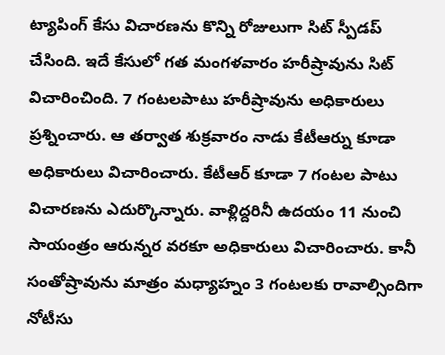ట్యాపింగ్ కేసు విచారణను కొన్ని రోజులుగా సిట్ స్పీడప్ చేసింది. ఇదే కేసులో గత మంగళవారం హరీష్రావును సిట్ విచారించింది. 7 గంటలపాటు హరీష్రావును అధికారులు ప్రశ్నించారు. ఆ తర్వాత శుక్రవారం నాడు కేటీఆర్ను కూడా అధికారులు విచారించారు. కేటీఆర్ కూడా 7 గంటల పాటు విచారణను ఎదుర్కొన్నారు. వాళ్లిద్దరినీ ఉదయం 11 నుంచి సాయంత్రం ఆరున్నర వరకూ అధికారులు విచారించారు. కానీ సంతోష్రావును మాత్రం మధ్యాహ్నం 3 గంటలకు రావాల్సిందిగా నోటీసు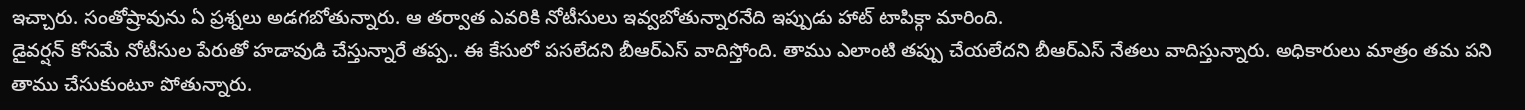ఇచ్చారు. సంతోష్రావును ఏ ప్రశ్నలు అడగబోతున్నారు. ఆ తర్వాత ఎవరికి నోటీసులు ఇవ్వబోతున్నారనేది ఇప్పుడు హాట్ టాపిక్గా మారింది.
డైవర్షన్ కోసమే నోటీసుల పేరుతో హడావుడి చేస్తున్నారే తప్ప.. ఈ కేసులో పసలేదని బీఆర్ఎస్ వాదిస్తోంది. తాము ఎలాంటి తప్పు చేయలేదని బీఆర్ఎస్ నేతలు వాదిస్తున్నారు. అధికారులు మాత్రం తమ పని తాము చేసుకుంటూ పోతున్నారు.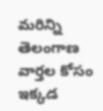మరిన్ని తెలంగాణ వార్తల కోసం ఇక్కడ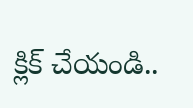క్లిక్ చేయండి..